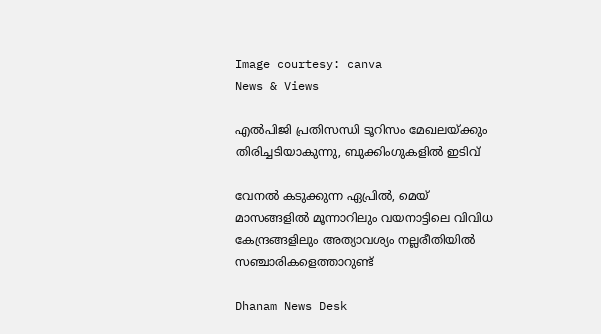Image courtesy: canva
News & Views

എല്‍പിജി പ്രതിസന്ധി ടൂറിസം മേഖലയ്ക്കും തിരിച്ചടിയാകുന്നു, ബുക്കിംഗുകളില്‍ ഇടിവ്

വേനല്‍ കടുക്കുന്ന ഏപ്രില്‍, മെയ് മാസങ്ങളില്‍ മൂന്നാറിലും വയനാട്ടിലെ വിവിധ കേന്ദ്രങ്ങളിലും അത്യാവശ്യം നല്ലരീതിയില്‍ സഞ്ചാരികളെത്താറുണ്ട്

Dhanam News Desk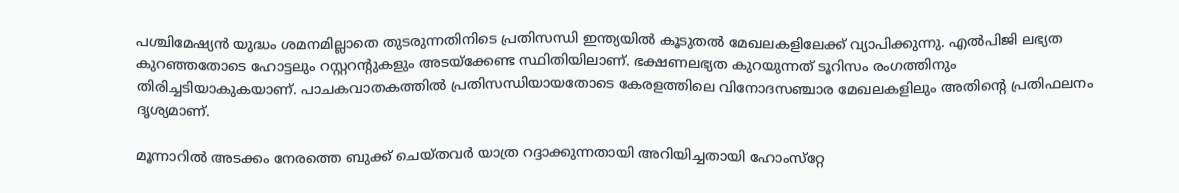പശ്ചിമേഷ്യന്‍ യുദ്ധം ശമനമില്ലാതെ തുടരുന്നതിനിടെ പ്രതിസന്ധി ഇന്ത്യയില്‍ കൂടുതല്‍ മേഖലകളിലേക്ക് വ്യാപിക്കുന്നു. എല്‍പിജി ലഭ്യത കുറഞ്ഞതോടെ ഹോട്ടലും റസ്റ്ററന്റുകളും അടയ്‌ക്കേണ്ട സ്ഥിതിയിലാണ്. ഭക്ഷണലഭ്യത കുറയുന്നത് ടൂറിസം രംഗത്തിനും തിരിച്ചടിയാകുകയാണ്. പാചകവാതകത്തില്‍ പ്രതിസന്ധിയായതോടെ കേരളത്തിലെ വിനോദസഞ്ചാര മേഖലകളിലും അതിന്റെ പ്രതിഫലനം ദൃശ്യമാണ്.

മൂന്നാറില്‍ അടക്കം നേരത്തെ ബുക്ക് ചെയ്തവര്‍ യാത്ര റദ്ദാക്കുന്നതായി അറിയിച്ചതായി ഹോംസ്‌റ്റേ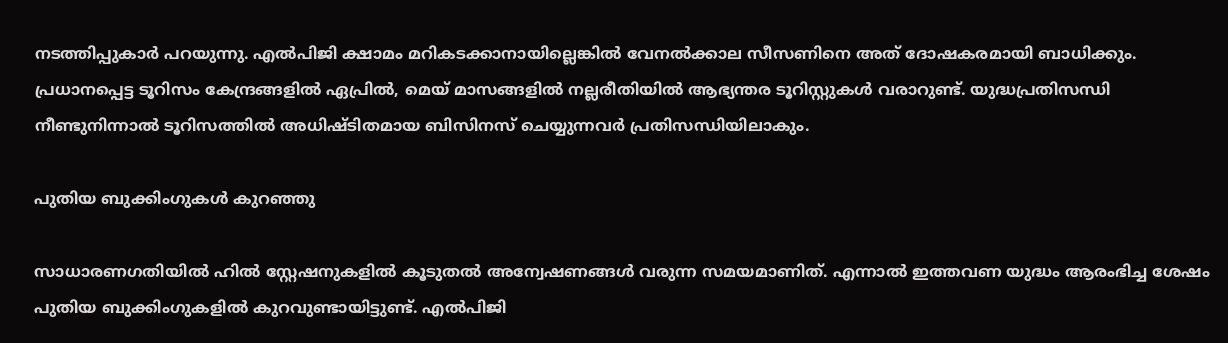നടത്തിപ്പുകാര്‍ പറയുന്നു. എല്‍പിജി ക്ഷാമം മറികടക്കാനായില്ലെങ്കില്‍ വേനല്‍ക്കാല സീസണിനെ അത് ദോഷകരമായി ബാധിക്കും. പ്രധാനപ്പെട്ട ടൂറിസം കേന്ദ്രങ്ങളില്‍ ഏപ്രില്‍, മെയ് മാസങ്ങളില്‍ നല്ലരീതിയില്‍ ആഭ്യന്തര ടൂറിസ്റ്റുകള്‍ വരാറുണ്ട്. യുദ്ധപ്രതിസന്ധി നീണ്ടുനിന്നാല്‍ ടൂറിസത്തില്‍ അധിഷ്ടിതമായ ബിസിനസ് ചെയ്യുന്നവര്‍ പ്രതിസന്ധിയിലാകും.

പുതിയ ബുക്കിംഗുകള്‍ കുറഞ്ഞു

സാധാരണഗതിയില്‍ ഹില്‍ സ്റ്റേഷനുകളില്‍ കൂടുതല്‍ അന്വേഷണങ്ങള്‍ വരുന്ന സമയമാണിത്. എന്നാല്‍ ഇത്തവണ യുദ്ധം ആരംഭിച്ച ശേഷം പുതിയ ബുക്കിംഗുകളില്‍ കുറവുണ്ടായിട്ടുണ്ട്. എല്‍പിജി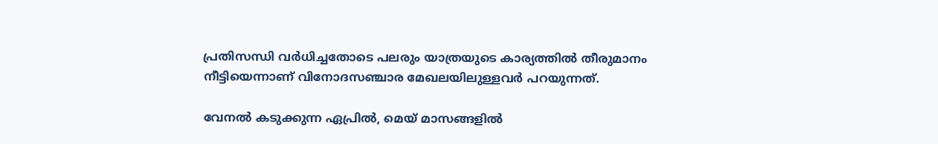പ്രതിസന്ധി വര്‍ധിച്ചതോടെ പലരും യാത്രയുടെ കാര്യത്തില്‍ തീരുമാനം നീട്ടിയെന്നാണ് വിനോദസഞ്ചാര മേഖലയിലുള്ളവര്‍ പറയുന്നത്.

വേനല്‍ കടുക്കുന്ന ഏപ്രില്‍, മെയ് മാസങ്ങളില്‍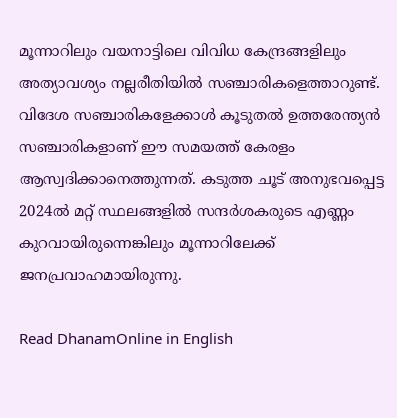മൂന്നാറിലും വയനാട്ടിലെ വിവിധ കേന്ദ്രങ്ങളിലും അത്യാവശ്യം നല്ലരീതിയില്‍ സഞ്ചാരികളെത്താറുണ്ട്. വിദേശ സഞ്ചാരികളേക്കാള്‍ കൂടുതല്‍ ഉത്തരേന്ത്യന്‍ സഞ്ചാരികളാണ് ഈ സമയത്ത് കേരളം ആസ്വദിക്കാനെത്തുന്നത്. കടുത്ത ചൂട് അനുഭവപ്പെട്ട 2024ല്‍ മറ്റ് സ്ഥലങ്ങളില്‍ സന്ദര്‍ശകരുടെ എണ്ണം കുറവായിരുന്നെങ്കിലും മൂന്നാറിലേക്ക് ജനപ്രവാഹമായിരുന്നു.

Read DhanamOnline in English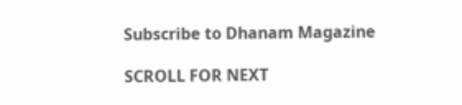Subscribe to Dhanam Magazine

SCROLL FOR NEXT